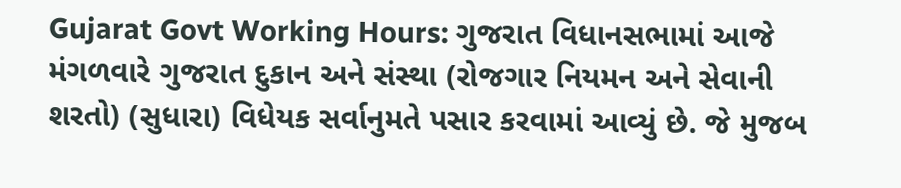Gujarat Govt Working Hours: ગુજરાત વિધાનસભામાં આજે મંગળવારે ગુજરાત દુકાન અને સંસ્થા (રોજગાર નિયમન અને સેવાની શરતો) (સુધારા) વિધેયક સર્વાનુમતે પસાર કરવામાં આવ્યું છે. જે મુજબ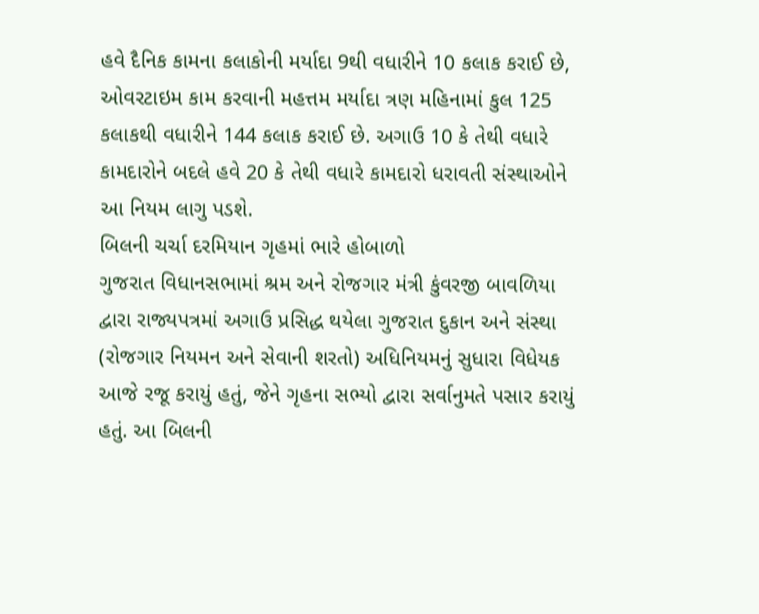હવે દૈનિક કામના કલાકોની મર્યાદા 9થી વધારીને 10 કલાક કરાઈ છે, ઓવરટાઇમ કામ કરવાની મહત્તમ મર્યાદા ત્રણ મહિનામાં કુલ 125 કલાકથી વધારીને 144 કલાક કરાઈ છે. અગાઉ 10 કે તેથી વધારે કામદારોને બદલે હવે 20 કે તેથી વધારે કામદારો ધરાવતી સંસ્થાઓને આ નિયમ લાગુ પડશે.
બિલની ચર્ચા દરમિયાન ગૃહમાં ભારે હોબાળો
ગુજરાત વિધાનસભામાં શ્રમ અને રોજગાર મંત્રી કુંવરજી બાવળિયા દ્વારા રાજ્યપત્રમાં અગાઉ પ્રસિદ્ધ થયેલા ગુજરાત દુકાન અને સંસ્થા (રોજગાર નિયમન અને સેવાની શરતો) અધિનિયમનું સુધારા વિધેયક આજે રજૂ કરાયું હતું, જેને ગૃહના સભ્યો દ્વારા સર્વાનુમતે પસાર કરાયું હતું. આ બિલની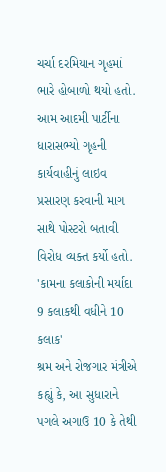ચર્ચા દરમિયાન ગૃહમાં ભારે હોબાળો થયો હતો. આમ આદમી પાર્ટીના ધારાસભ્યો ગૃહની કાર્યવાહીનું લાઇવ પ્રસારણ કરવાની માગ સાથે પોસ્ટરો બતાવી વિરોધ વ્યક્ત કર્યો હતો.
'કામના કલાકોની મર્યાદા 9 કલાકથી વધીને 10 કલાક'
શ્રમ અને રોજગાર મંત્રીએ કહ્યું કે, આ સુધારાને પગલે અગાઉ 10 કે તેથી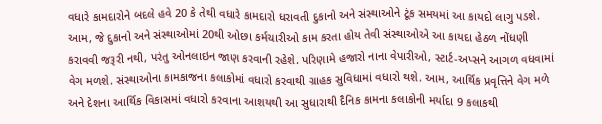વધારે કામદારોને બદલે હવે 20 કે તેથી વધારે કામદારો ધરાવતી દુકાનો અને સંસ્થાઓને ટૂંક સમયમાં આ કાયદો લાગુ પડશે. આમ, જે દુકાનો અને સંસ્થાઓમાં 20થી ઓછા કર્મચારીઓ કામ કરતા હોય તેવી સંસ્થાઓએ આ કાયદા હેઠળ નોંધણી કરાવવી જરૂરી નથી, પરંતુ ઓનલાઇન જાણ કરવાની રહેશે. પરિણામે હજારો નાના વેપારીઓ, સ્ટાર્ટ-અપ્સને આગળ વધવામાં વેગ મળશે. સંસ્થાઓના કામકાજના કલાકોમાં વધારો કરવાથી ગ્રાહક સુવિધામાં વધારો થશે. આમ, આર્થિક પ્રવૃત્તિને વેગ મળે અને દેશના આર્થિક વિકાસમાં વધારો કરવાના આશયથી આ સુધારાથી દૈનિક કામના કલાકોની મર્યાદા 9 કલાકથી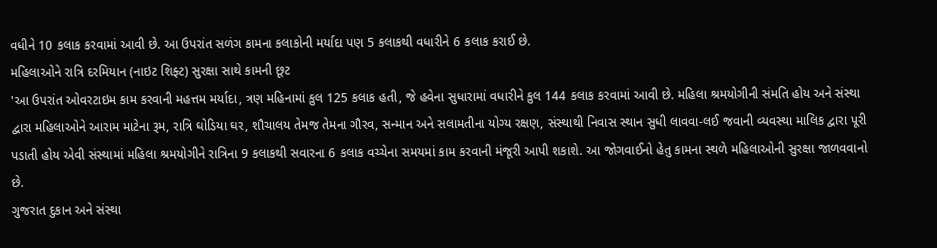વધીને 10 કલાક કરવામાં આવી છે. આ ઉપરાંત સળંગ કામના કલાકોની મર્યાદા પણ 5 કલાકથી વધારીને 6 કલાક કરાઈ છે.
મહિલાઓને રાત્રિ દરમિયાન (નાઇટ શિફ્ટ) સુરક્ષા સાથે કામની છૂટ
'આ ઉપરાંત ઓવરટાઇમ કામ કરવાની મહત્તમ મર્યાદા, ત્રણ મહિનામાં કુલ 125 કલાક હતી, જે હવેના સુધારામાં વધારીને કુલ 144 કલાક કરવામાં આવી છે. મહિલા શ્રમયોગીની સંમતિ હોય અને સંસ્થા દ્વારા મહિલાઓને આરામ માટેના રૂમ, રાત્રિ ઘોડિયા ઘર, શૌચાલય તેમજ તેમના ગૌરવ, સન્માન અને સલામતીના યોગ્ય રક્ષણ, સંસ્થાથી નિવાસ સ્થાન સુધી લાવવા-લઈ જવાની વ્યવસ્થા માલિક દ્વારા પૂરી પડાતી હોય એવી સંસ્થામાં મહિલા શ્રમયોગીને રાત્રિના 9 કલાકથી સવારના 6 કલાક વચ્ચેના સમયમાં કામ કરવાની મંજૂરી આપી શકાશે. આ જોગવાઈનો હેતુ કામના સ્થળે મહિલાઓની સુરક્ષા જાળવવાનો છે.
ગુજરાત દુકાન અને સંસ્થા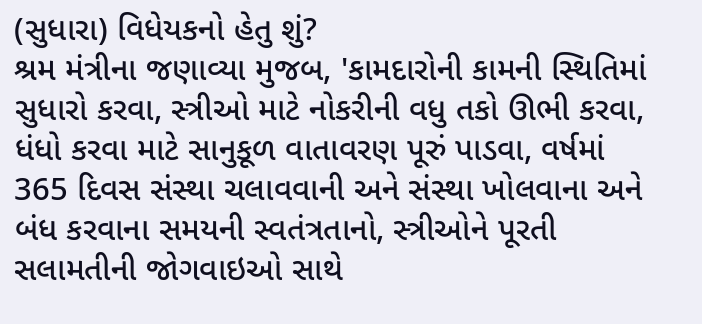(સુધારા) વિધેયકનો હેતુ શું?
શ્રમ મંત્રીના જણાવ્યા મુજબ, 'કામદારોની કામની સ્થિતિમાં સુધારો કરવા, સ્ત્રીઓ માટે નોકરીની વધુ તકો ઊભી કરવા, ધંધો કરવા માટે સાનુકૂળ વાતાવરણ પૂરું પાડવા, વર્ષમાં 365 દિવસ સંસ્થા ચલાવવાની અને સંસ્થા ખોલવાના અને બંધ કરવાના સમયની સ્વતંત્રતાનો, સ્ત્રીઓને પૂરતી સલામતીની જોગવાઇઓ સાથે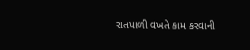રાતપાળી વખતે કામ કરવાની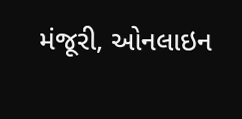મંજૂરી, ઓનલાઇન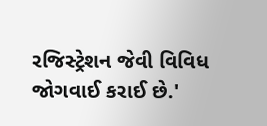રજિસ્ટ્રેશન જેવી વિવિધ જોગવાઈ કરાઈ છે.'